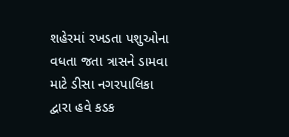શહેરમાં રખડતા પશુઓના વધતા જતા ત્રાસને ડામવા માટે ડીસા નગરપાલિકા દ્વારા હવે કડક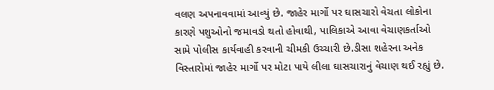વલણ અપનાવવામાં આવ્યું છે. જાહેર માર્ગો પર ઘાસચારો વેચતા લોકોના કારણે પશુઓનો જમાવડો થતો હોવાથી, પાલિકાએ આવા વેચાણકર્તાઓ સામે પોલીસ કાર્યવાહી કરવાની ચીમકી ઉચ્ચારી છે.ડીસા શહેરના અનેક વિસ્તારોમાં જાહેર માર્ગો પર મોટા પાયે લીલા ઘાસચારાનું વેચાણ થઈ રહ્યું છે.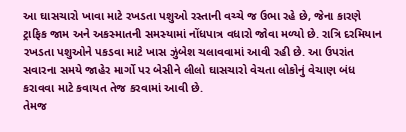આ ઘાસચારો ખાવા માટે રખડતા પશુઓ રસ્તાની વચ્ચે જ ઉભા રહે છે, જેના કારણે ટ્રાફિક જામ અને અકસ્માતની સમસ્યામાં નોંધપાત્ર વધારો જોવા મળ્યો છે. રાત્રિ દરમિયાન રખડતા પશુઓને પકડવા માટે ખાસ ઝુંબેશ ચલાવવામાં આવી રહી છે. આ ઉપરાંત સવારના સમયે જાહેર માર્ગો પર બેસીને લીલો ઘાસચારો વેચતા લોકોનું વેચાણ બંધ કરાવવા માટે કવાયત તેજ કરવામાં આવી છે.
તેમજ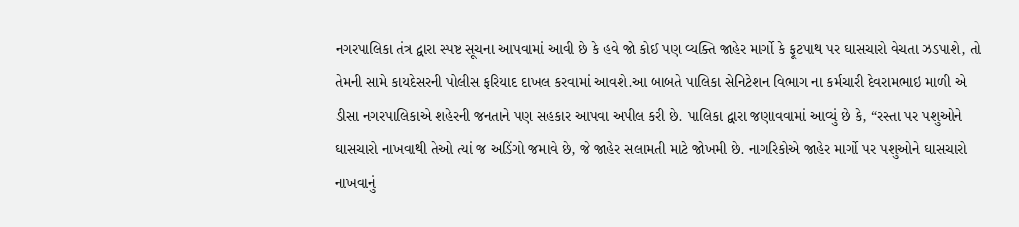નગરપાલિકા તંત્ર દ્વારા સ્પષ્ટ સૂચના આપવામાં આવી છે કે હવે જો કોઈ પણ વ્યક્તિ જાહેર માર્ગો કે ફૂટપાથ પર ઘાસચારો વેચતા ઝડપાશે, તો તેમની સામે કાયદેસરની પોલીસ ફરિયાદ દાખલ કરવામાં આવશે.આ બાબતે પાલિકા સેનિટેશન વિભાગ ના કર્મચારી દેવરામભાઇ માળી એ ડીસા નગરપાલિકાએ શહેરની જનતાને પણ સહકાર આપવા અપીલ કરી છે. પાલિકા દ્વારા જણાવવામાં આવ્યું છે કે, “રસ્તા પર પશુઓને ઘાસચારો નાખવાથી તેઓ ત્યાં જ અડિંગો જમાવે છે, જે જાહેર સલામતી માટે જોખમી છે. નાગરિકોએ જાહેર માર્ગો પર પશુઓને ઘાસચારો નાખવાનું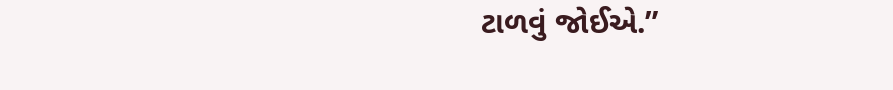ટાળવું જોઈએ.”